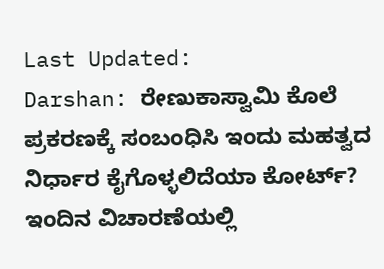Last Updated:
Darshan: ರೇಣುಕಾಸ್ವಾಮಿ ಕೊಲೆ ಪ್ರಕರಣಕ್ಕೆ ಸಂಬಂಧಿಸಿ ಇಂದು ಮಹತ್ವದ ನಿರ್ಧಾರ ಕೈಗೊಳ್ಳಲಿದೆಯಾ ಕೋರ್ಟ್? ಇಂದಿನ ವಿಚಾರಣೆಯಲ್ಲಿ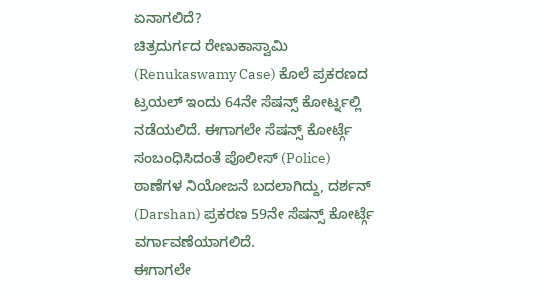ಏನಾಗಲಿದೆ?
ಚಿತ್ರದುರ್ಗದ ರೇಣುಕಾಸ್ವಾಮಿ (Renukaswamy Case) ಕೊಲೆ ಪ್ರಕರಣದ ಟ್ರಯಲ್ ಇಂದು 64ನೇ ಸೆಷನ್ಸ್ ಕೋರ್ಟ್ನಲ್ಲಿ ನಡೆಯಲಿದೆ. ಈಗಾಗಲೇ ಸೆಷನ್ಸ್ ಕೋರ್ಟ್ಗೆ ಸಂಬಂಧಿಸಿದಂತೆ ಪೊಲೀಸ್ (Police) ಠಾಣೆಗಳ ನಿಯೋಜನೆ ಬದಲಾಗಿದ್ದು, ದರ್ಶನ್ (Darshan) ಪ್ರಕರಣ 59ನೇ ಸೆಷನ್ಸ್ ಕೋರ್ಟ್ಗೆ ವರ್ಗಾವಣೆಯಾಗಲಿದೆ.
ಈಗಾಗಲೇ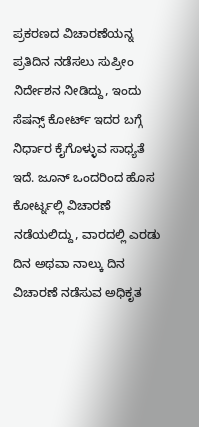ಪ್ರಕರಣದ ವಿಚಾರಣೆಯನ್ನ ಪ್ರತಿದಿನ ನಡೆಸಲು ಸುಪ್ರೀಂ ನಿರ್ದೇಶನ ನೀಡಿದ್ದು, ಇಂದು ಸೆಷನ್ಸ್ ಕೋರ್ಟ್ ಇದರ ಬಗ್ಗೆ ನಿರ್ಧಾರ ಕೈಗೊಳ್ಳುವ ಸಾಧ್ಯತೆ ಇದೆ. ಜೂನ್ ಒಂದರಿಂದ ಹೊಸ ಕೋರ್ಟ್ನಲ್ಲಿ ವಿಚಾರಣೆ ನಡೆಯಲಿದ್ದು, ವಾರದಲ್ಲಿ ಎರಡು ದಿನ ಅಥವಾ ನಾಲ್ಕು ದಿನ ವಿಚಾರಣೆ ನಡೆಸುವ ಅಧಿಕೃತ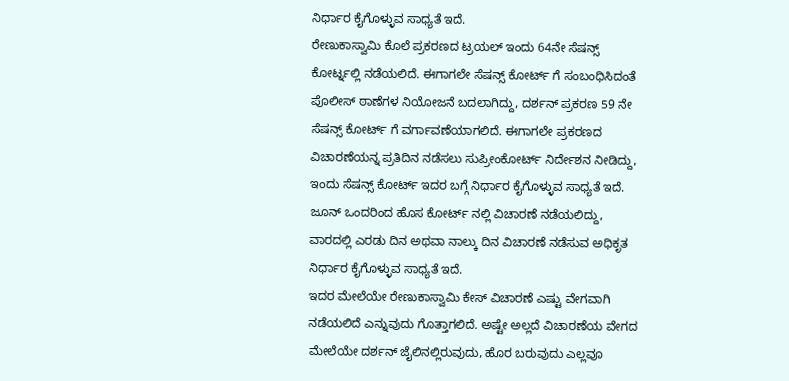ನಿರ್ಧಾರ ಕೈಗೊಳ್ಳುವ ಸಾಧ್ಯತೆ ಇದೆ.
ರೇಣುಕಾಸ್ವಾಮಿ ಕೊಲೆ ಪ್ರಕರಣದ ಟ್ರಯಲ್ ಇಂದು 64ನೇ ಸೆಷನ್ಸ್ ಕೋರ್ಟ್ನಲ್ಲಿ ನಡೆಯಲಿದೆ. ಈಗಾಗಲೇ ಸೆಷನ್ಸ್ ಕೋರ್ಟ್ ಗೆ ಸಂಬಂಧಿಸಿದಂತೆ ಪೊಲೀಸ್ ಠಾಣೆಗಳ ನಿಯೋಜನೆ ಬದಲಾಗಿದ್ದು, ದರ್ಶನ್ ಪ್ರಕರಣ 59 ನೇ ಸೆಷನ್ಸ್ ಕೋರ್ಟ್ ಗೆ ವರ್ಗಾವಣೆಯಾಗಲಿದೆ. ಈಗಾಗಲೇ ಪ್ರಕರಣದ ವಿಚಾರಣೆಯನ್ನ ಪ್ರತಿದಿನ ನಡೆಸಲು ಸುಪ್ರೀಂಕೋರ್ಟ್ ನಿರ್ದೇಶನ ನೀಡಿದ್ದು, ಇಂದು ಸೆಷನ್ಸ್ ಕೋರ್ಟ್ ಇದರ ಬಗ್ಗೆ ನಿರ್ಧಾರ ಕೈಗೊಳ್ಳುವ ಸಾಧ್ಯತೆ ಇದೆ.
ಜೂನ್ ಒಂದರಿಂದ ಹೊಸ ಕೋರ್ಟ್ ನಲ್ಲಿ ವಿಚಾರಣೆ ನಡೆಯಲಿದ್ದು, ವಾರದಲ್ಲಿ ಎರಡು ದಿನ ಅಥವಾ ನಾಲ್ಕು ದಿನ ವಿಚಾರಣೆ ನಡೆಸುವ ಅಧಿಕೃತ ನಿರ್ಧಾರ ಕೈಗೊಳ್ಳುವ ಸಾಧ್ಯತೆ ಇದೆ.
ಇದರ ಮೇಲೆಯೇ ರೇಣುಕಾಸ್ವಾಮಿ ಕೇಸ್ ವಿಚಾರಣೆ ಎಷ್ಟು ವೇಗವಾಗಿ ನಡೆಯಲಿದೆ ಎನ್ನುವುದು ಗೊತ್ತಾಗಲಿದೆ. ಅಷ್ಟೇ ಅಲ್ಲದೆ ವಿಚಾರಣೆಯ ವೇಗದ ಮೇಲೆಯೇ ದರ್ಶನ್ ಜೈಲಿನಲ್ಲಿರುವುದು, ಹೊರ ಬರುವುದು ಎಲ್ಲವೂ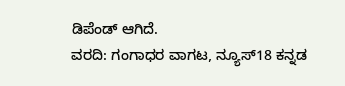ಡಿಪೆಂಡ್ ಆಗಿದೆ.
ವರದಿ: ಗಂಗಾಧರ ವಾಗಟ, ನ್ಯೂಸ್18 ಕನ್ನಡ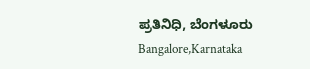ಪ್ರತಿನಿಧಿ, ಬೆಂಗಳೂರು
Bangalore,Karnataka